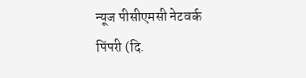न्यूज पीसीएमसी नेटवर्क
पिंपरी (दि.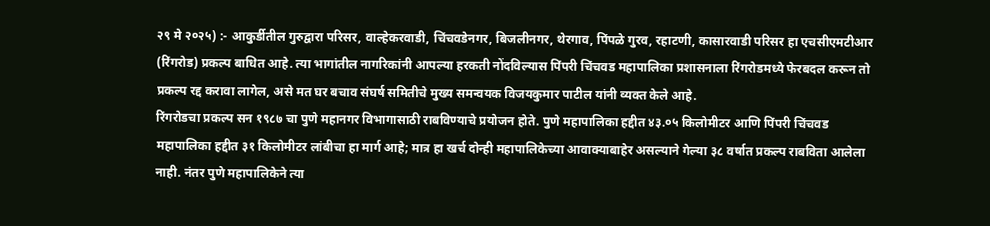२९ मे २०२५) :- आकुर्डीतील गुरुद्वारा परिसर, वाल्हेकरवाडी, चिंचवडेनगर, बिजलीनगर, थेरगाव, पिंपळे गुरव, रहाटणी, कासारवाडी परिसर हा एचसीएमटीआर (रिंगरोड) प्रकल्प बाधित आहे. त्या भागांतील नागरिकांनी आपल्या हरकती नोंदविल्यास पिंपरी चिंचवड महापालिका प्रशासनाला रिंगरोडमध्ये फेरबदल करून तो प्रकल्प रद्द करावा लागेल, असे मत घर बचाव संघर्ष समितीचे मुख्य समन्वयक विजयकुमार पाटील यांनी व्यक्त केले आहे.
रिंगरोडचा प्रकल्प सन १९८७ चा पुणे महानगर विभागासाठी राबविण्याचे प्रयोजन होते. पुणे महापालिका हद्दीत ४३.०५ किलोमीटर आणि पिंपरी चिंचवड महापालिका हद्दीत ३१ किलोमीटर लांबीचा हा मार्ग आहे; मात्र हा खर्च दोन्ही महापालिकेच्या आवाक्याबाहेर असल्याने गेल्या ३८ वर्षात प्रकल्प राबविता आलेला नाही. नंतर पुणे महापालिकेने त्या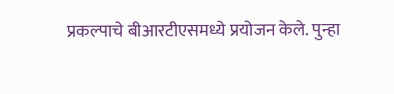प्रकल्पाचे बीआरटीएसमध्ये प्रयोजन केले. पुन्हा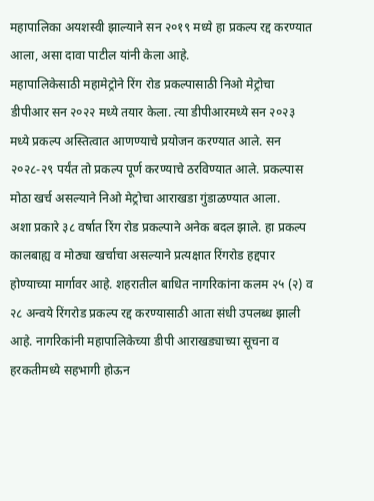महापालिका अयशस्वी झाल्याने सन २०१९ मध्ये हा प्रकल्प रद्द करण्यात आला, असा दावा पाटील यांनी केला आहे.
महापालिकेसाठी महामेट्रोने रिंग रोड प्रकल्पासाठी निओ मेट्रोचा डीपीआर सन २०२२ मध्ये तयार केला. त्या डीपीआरमध्ये सन २०२३ मध्ये प्रकल्प अस्तित्वात आणण्याचे प्रयोजन करण्यात आले. सन २०२८-२९ पर्यंत तो प्रकल्प पूर्ण करण्याचे ठरविण्यात आले. प्रकल्पास मोठा खर्च असल्याने निओ मेट्रोचा आराखडा गुंडाळण्यात आला.
अशा प्रकारे ३८ वर्षात रिंग रोड प्रकल्पाने अनेक बदल झाले. हा प्रकल्प कालबाह्य व मोठ्या खर्चाचा असल्याने प्रत्यक्षात रिंगरोड हद्दपार होण्याच्या मार्गावर आहे. शहरातील बाधित नागरिकांना कलम २५ (२) व २८ अन्वये रिंगरोड प्रकल्प रद्द करण्यासाठी आता संधी उपलब्ध झाली आहे. नागरिकांनी महापालिकेच्या डीपी आराखड्याच्या सूचना व हरकतीमध्ये सहभागी होऊन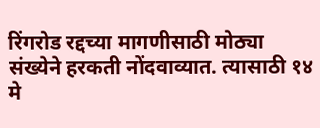रिंगरोड रद्दच्या मागणीसाठी मोठ्या संख्येने हरकती नोंदवाव्यात. त्यासाठी १४ मे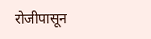रोजीपासून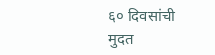६० दिवसांची मुदत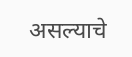असल्याचे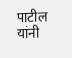पाटील यांनी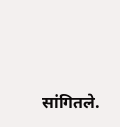सांगितले.